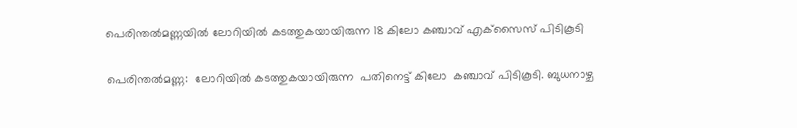പെരിന്തല്‍മണ്ണയില്‍ ലോറിയില്‍ കടത്തുകയായിരുന്ന 18 കിലോ കഞ്ചാവ് എക്‌സൈസ് പിടികൂടി

പെരിന്തല്‍മണ്ണ:  ലോറിയില്‍ കടത്തുകയായിരുന്ന  പതിനെട്ട് കിലോ  കഞ്ചാവ് പിടികൂടി. ബുധനാഴ്ച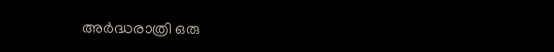അര്‍ദ്ധരാത്രി ഒരു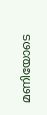മണിയോടെ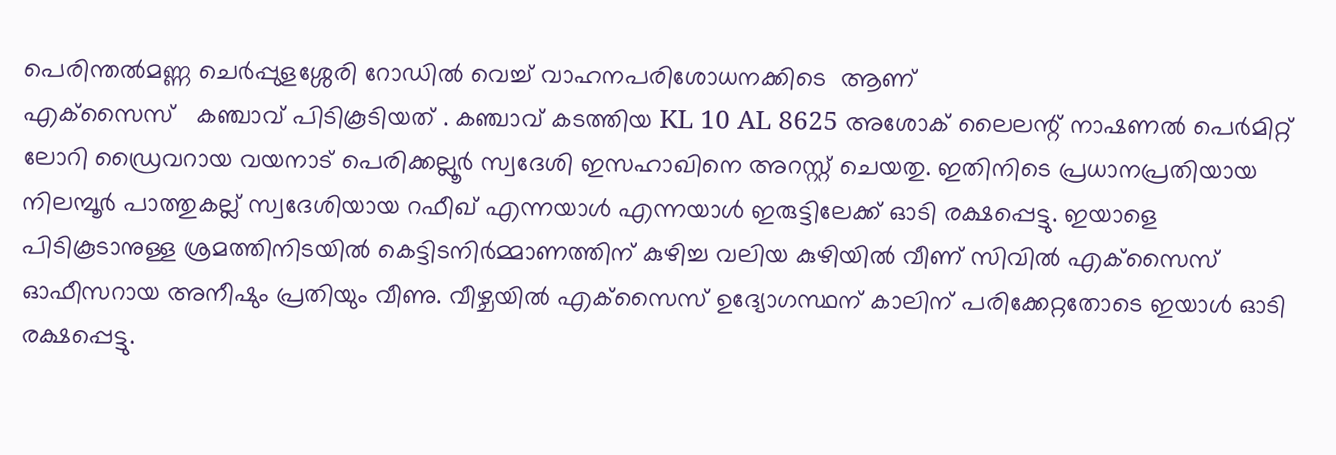പെരിന്തല്‍മണ്ണ ചെര്‍പ്പുളശ്ശേരി റോഡില്‍ വെച്ച് വാഹനപരിശോധനക്കിടെ  ആണ്
എക്‌സൈസ്   കഞ്ചാവ് പിടികൂടിയത് . കഞ്ചാവ് കടത്തിയ KL 10 AL 8625 അശോക് ലൈലന്റ് നാഷണല്‍ പെര്‍മിറ്റ് ലോറി ഡ്രൈവറായ വയനാട് പെരിക്കല്ലൂര്‍ സ്വദേശി ഇസഹാഖിനെ അറസ്റ്റ് ചെയതു. ഇതിനിടെ പ്രധാനപ്രതിയായ നിലമ്പൂര്‍ പാത്തുകല്ല് സ്വദേശിയായ റഫീഖ് എന്നയാള്‍ എന്നയാള്‍ ഇരുട്ടിലേക്ക് ഓടി രക്ഷപ്പെട്ടു. ഇയാളെ പിടികൂടാനുള്ള ശ്രമത്തിനിടയില്‍ കെട്ടിടനിര്‍മ്മാണത്തിന് കുഴിച്ച വലിയ കുഴിയില്‍ വീണ് സിവില്‍ എക്‌സൈസ് ഓഫീസറായ അനീഷും പ്രതിയും വീണു. വീഴ്ചയില്‍ എക്‌സൈസ് ഉദ്യോഗസ്ഥന് കാലിന് പരിക്കേറ്റതോടെ ഇയാള്‍ ഓടി രക്ഷപ്പെട്ടു.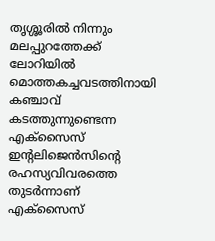തൃശ്ശൂരില്‍ നിന്നും മലപ്പുറത്തേക്ക് ലോറിയില്‍ മൊത്തകച്ചവടത്തിനായി കഞ്ചാവ് കടത്തുന്നുണ്ടെന്ന എക്‌സൈസ് ഇന്റലിജെന്‍സിന്റെ രഹസ്യവിവരത്തെ തുടര്‍ന്നാണ് എക്‌സൈസ്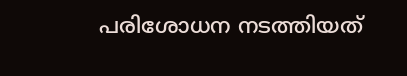പരിശോധന നടത്തിയത്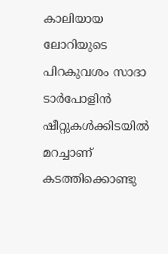കാലിയായ ലോറിയുടെ പിറകുവശം സാദാ ടാര്‍പോളിന്‍ ഷീറ്റുകള്‍ക്കിടയില്‍ മറച്ചാണ് കടത്തിക്കൊണ്ടു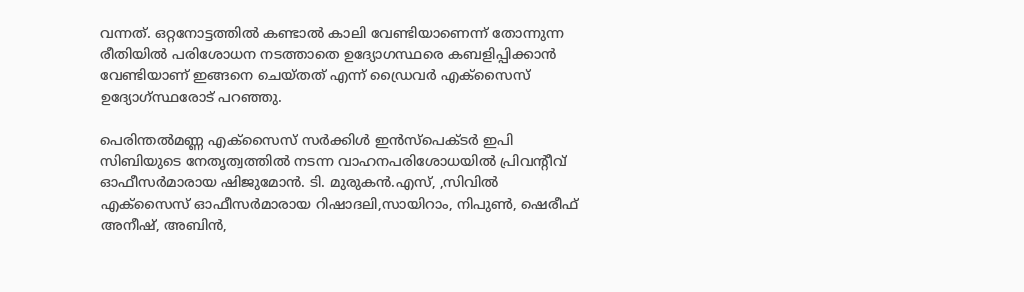വന്നത്. ഒറ്റനോട്ടത്തില്‍ കണ്ടാല്‍ കാലി വേണ്ടിയാണെന്ന് തോന്നുന്ന രീതിയില്‍ പരിശോധന നടത്താതെ ഉദ്യോഗസ്ഥരെ കബളിപ്പിക്കാന്‍ വേണ്ടിയാണ് ഇങ്ങനെ ചെയ്തത് എന്ന് ഡ്രൈവര്‍ എക്‌സൈസ് ഉദ്യോഗ്സ്ഥരോട് പറഞ്ഞു.

പെരിന്തല്‍മണ്ണ എക്‌സൈസ് സര്‍ക്കിള്‍ ഇന്‍സ്‌പെക്ടര്‍ ഇപി സിബിയുടെ നേതൃത്വത്തില്‍ നടന്ന വാഹനപരിശോധയില്‍ പ്രിവന്റീവ് ഓഫീസര്‍മാരായ ഷിജുമോന്‍. ടി. മുരുകന്‍.എസ്, ,സിവില്‍ എക്‌സൈസ് ഓഫീസര്‍മാരായ റിഷാദലി,സായിറാം, നിപുണ്‍, ഷെരീഫ് അനീഷ്, അബിന്‍,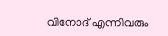വിനോദ് എന്നിവരും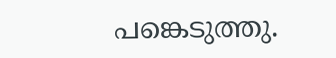പങ്കെടുത്തു.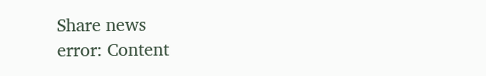Share news
error: Content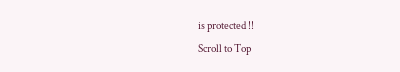is protected !!
Scroll to Top